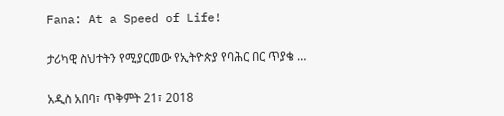Fana: At a Speed of Life!

ታሪካዊ ስህተትን የሚያርመው የኢትዮጵያ የባሕር በር ጥያቄ …

አዲስ አበባ፣ ጥቅምት 21፣ 2018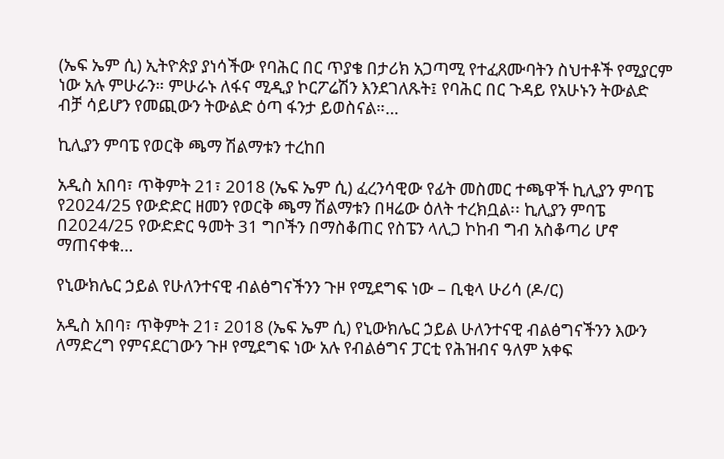(ኤፍ ኤም ሲ) ኢትዮጵያ ያነሳችው የባሕር በር ጥያቄ በታሪክ አጋጣሚ የተፈጸሙባትን ስህተቶች የሚያርም ነው አሉ ምሁራን። ምሁራኑ ለፋና ሚዲያ ኮርፖሬሽን እንደገለጹት፤ የባሕር በር ጉዳይ የአሁኑን ትውልድ ብቻ ሳይሆን የመጪውን ትውልድ ዕጣ ፋንታ ይወስናል።…

ኪሊያን ምባፔ የወርቅ ጫማ ሽልማቱን ተረከበ

አዲስ አበባ፣ ጥቅምት 21፣ 2018 (ኤፍ ኤም ሲ) ፈረንሳዊው የፊት መስመር ተጫዋች ኪሊያን ምባፔ የ2024/25 የውድድር ዘመን የወርቅ ጫማ ሽልማቱን በዛሬው ዕለት ተረክቧል፡፡ ኪሊያን ምባፔ በ2024/25 የውድድር ዓመት 31 ግቦችን በማስቆጠር የስፔን ላሊጋ ኮከብ ግብ አስቆጣሪ ሆኖ ማጠናቀቁ…

የኒውክሌር ኃይል የሁለንተናዊ ብልፅግናችንን ጉዞ የሚደግፍ ነው – ቢቂላ ሁሪሳ (ዶ/ር)

አዲስ አበባ፣ ጥቅምት 21፣ 2018 (ኤፍ ኤም ሲ) የኒውክሌር ኃይል ሁለንተናዊ ብልፅግናችንን እውን ለማድረግ የምናደርገውን ጉዞ የሚደግፍ ነው አሉ የብልፅግና ፓርቲ የሕዝብና ዓለም አቀፍ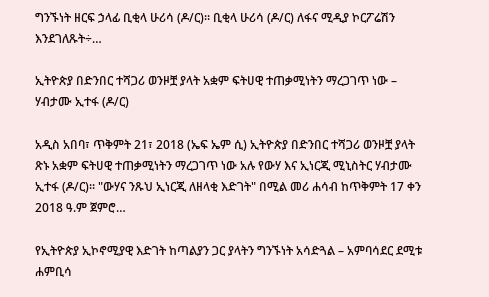ግንኙነት ዘርፍ ኃላፊ ቢቂላ ሁሪሳ (ዶ/ር)። ቢቂላ ሁሪሳ (ዶ/ር) ለፋና ሚዲያ ኮርፖሬሽን እንደገለጹት÷…

ኢትዮጵያ በድንበር ተሻጋሪ ወንዞቿ ያላት አቋም ፍትሀዊ ተጠቃሚነትን ማረጋገጥ ነው – ሃብታሙ ኢተፋ (ዶ/ር)

አዲስ አበባ፣ ጥቅምት 21፣ 2018 (ኤፍ ኤም ሲ) ኢትዮጵያ በድንበር ተሻጋሪ ወንዞቿ ያላት ጽኑ አቋም ፍትሀዊ ተጠቃሚነትን ማረጋገጥ ነው አሉ የውሃ እና ኢነርጂ ሚኒስትር ሃብታሙ ኢተፋ (ዶ/ር)። "ውሃና ንጹህ ኢነርጂ ለዘላቂ እድገት" በሚል መሪ ሐሳብ ከጥቅምት 17 ቀን 2018 ዓ.ም ጀምሮ…

የኢትዮጵያ ኢኮኖሚያዊ እድገት ከጣልያን ጋር ያላትን ግንኙነት አሳድጓል – አምባሳደር ደሚቱ ሐምቢሳ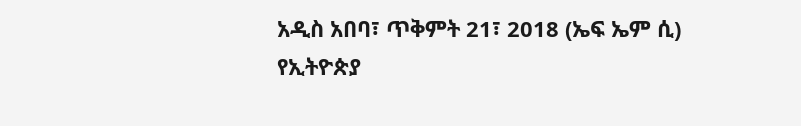አዲስ አበባ፣ ጥቅምት 21፣ 2018 (ኤፍ ኤም ሲ) የኢትዮጵያ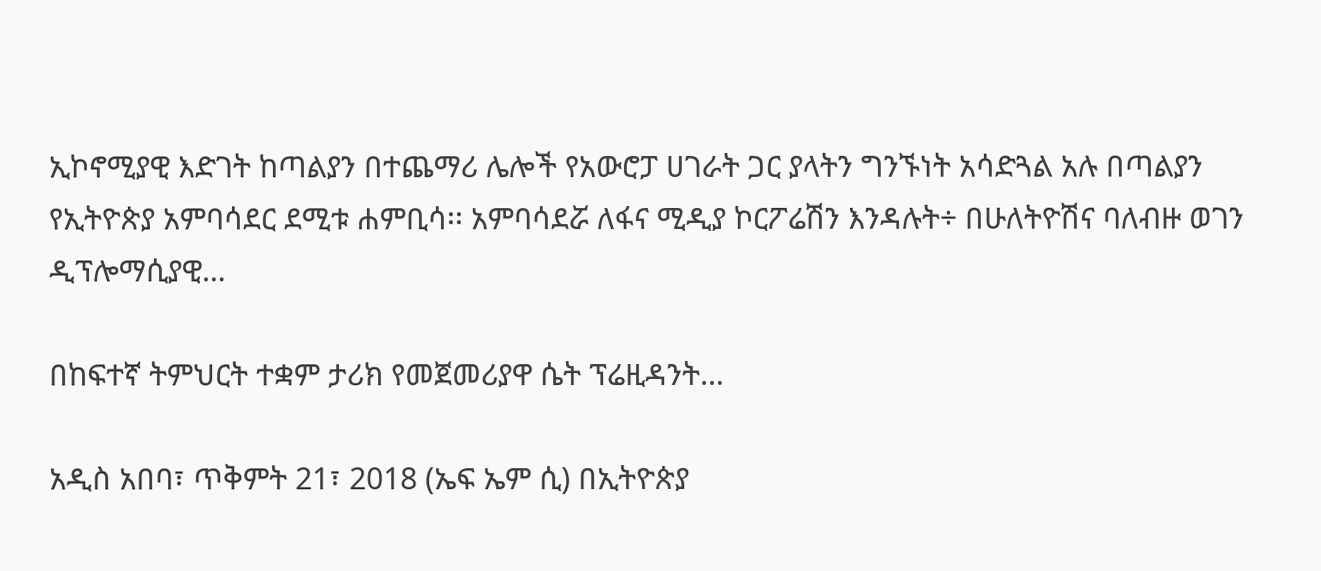ኢኮኖሚያዊ እድገት ከጣልያን በተጨማሪ ሌሎች የአውሮፓ ሀገራት ጋር ያላትን ግንኙነት አሳድጓል አሉ በጣልያን የኢትዮጵያ አምባሳደር ደሚቱ ሐምቢሳ፡፡ አምባሳደሯ ለፋና ሚዲያ ኮርፖሬሽን እንዳሉት÷ በሁለትዮሽና ባለብዙ ወገን ዲፕሎማሲያዊ…

በከፍተኛ ትምህርት ተቋም ታሪክ የመጀመሪያዋ ሴት ፕሬዚዳንት…

አዲስ አበባ፣ ጥቅምት 21፣ 2018 (ኤፍ ኤም ሲ) በኢትዮጵያ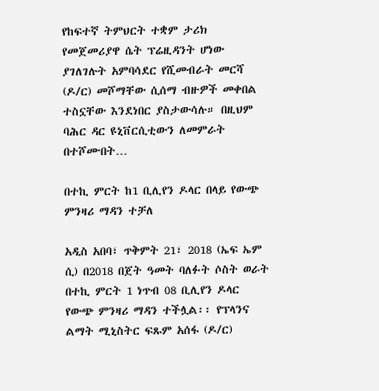የከፍተኛ ትምህርት ተቋም ታሪክ የመጀመሪያዋ ሴት ፕሬዚዳንት ሆነው ያገለገሉት አምባሳደር የሺመብራት መርሻ (ዶ/ር) መሾማቸው ሲሰማ ብዙዎች መቀበል ተስኗቸው እንደነበር ያስታውሳሉ። በዚህም ባሕር ዳር ዩኒቨርሲቲውን ለመምራት በተሾሙበት…

በተኪ ምርት ከ1 ቢሊየን ዶላር በላይ የውጭ ምንዛሪ ማዳን ተቻለ

አዲስ አበባ፣ ጥቅምት 21፣ 2018 (ኤፍ ኤም ሲ) በ2018 በጀት ዓመት ባለፉት ሶስት ወራት በተኪ ምርት 1 ነጥብ 08 ቢሊየን ዶላር የውጭ ምንዛሪ ማዳን ተችሏል፡፡ የፕላንና ልማት ሚኒስትር ፍጹም አሰፋ (ዶ/ር)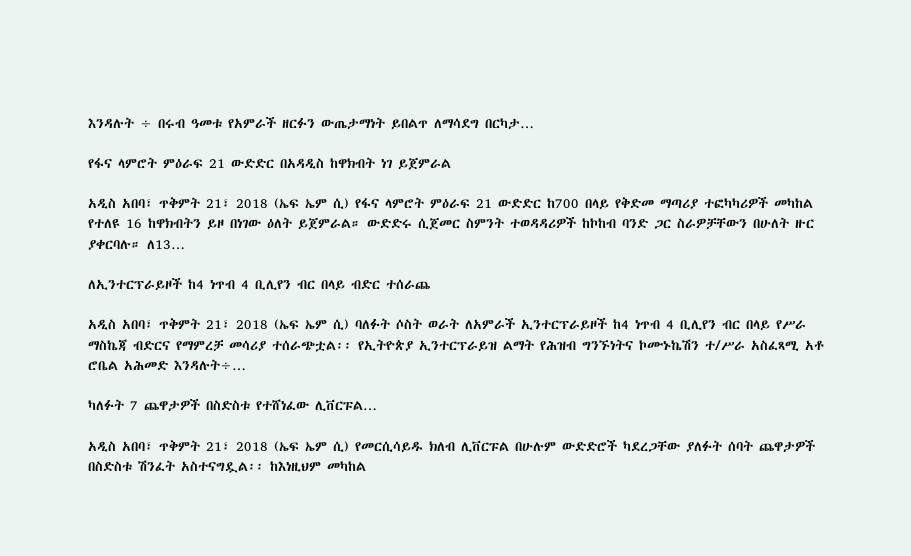እንዳሉት ÷ በሩብ ዓመቱ የአምራች ዘርፉን ውጤታማነት ይበልጥ ለማሳደግ በርካታ…

የፋና ላምሮት ምዕራፍ 21 ውድድር በአዳዲስ ከዋክብት ነገ ይጀምራል

አዲስ አበባ፣ ጥቅምት 21፣ 2018 (ኤፍ ኤም ሲ) የፋና ላምሮት ምዕራፍ 21 ውድድር ከ700 በላይ የቅድመ ማጣሪያ ተፎካካሪዎች መካከል የተለዩ 16 ከዋክብትን ይዞ በነገው ዕለት ይጀምራል። ውድድሩ ሲጀመር ስምንት ተወዳዳሪዎች ከኮከብ ባንድ ጋር ስራዎቻቸውን በሁለት ዙር ያቀርባሉ። ለ13…

ለኢንተርፕራይዞች ከ4 ነጥብ 4 ቢሊየን ብር በላይ ብድር ተሰራጨ

አዲስ አበባ፣ ጥቅምት 21፣ 2018 (ኤፍ ኤም ሲ) ባለፉት ሶስት ወራት ለአምራች ኢንተርፕራይዞች ከ4 ነጥብ 4 ቢሊየን ብር በላይ የሥራ ማስኬጃ ብድርና የማምረቻ መሳሪያ ተሰራጭቷል፡፡ የኢትዮጵያ ኢንተርፕራይዝ ልማት የሕዝብ ግንኙነትና ኮሙኑኬሽን ተ/ሥራ አስፈጻሚ አቶ ሮቤል አሕመድ እንዳሉት÷…

ካለፉት 7 ጨዋታዎች በስድስቱ የተሸነፈው ሊቨርፑል…

አዲስ አበባ፣ ጥቅምት 21፣ 2018 (ኤፍ ኤም ሲ) የመርሲሳይዱ ክለብ ሊቨርፑል በሁሉም ውድድሮች ካደረጋቸው ያለፉት ሰባት ጨዋታዎች በስድስቱ ሽንፈት አስተናግዷል፡፡ ከእነዚህም መካከል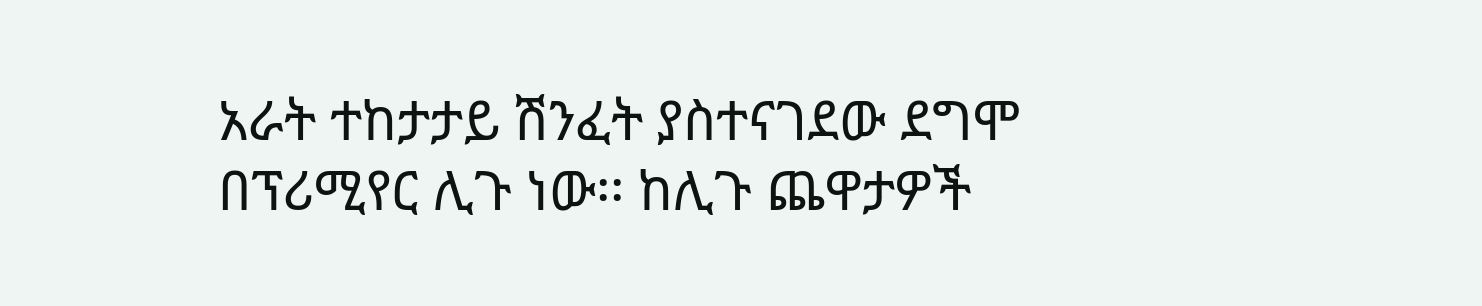አራት ተከታታይ ሽንፈት ያስተናገደው ደግሞ በፕሪሚየር ሊጉ ነው፡፡ ከሊጉ ጨዋታዎች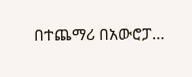በተጨማሪ በአውሮፓ…